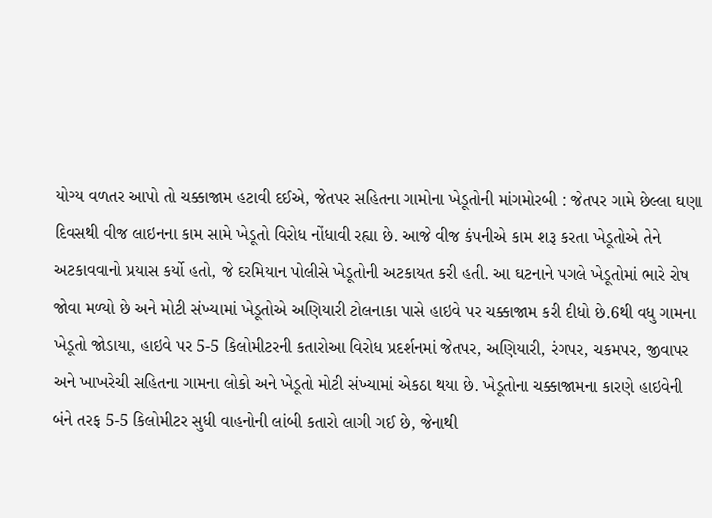યોગ્ય વળતર આપો તો ચક્કાજામ હટાવી દઈએ, જેતપર સહિતના ગામોના ખેડૂતોની માંગમોરબી : જેતપર ગામે છેલ્લા ઘણા દિવસથી વીજ લાઇનના કામ સામે ખેડૂતો વિરોધ નોંધાવી રહ્યા છે. આજે વીજ કંપનીએ કામ શરૂ કરતા ખેડૂતોએ તેને અટકાવવાનો પ્રયાસ કર્યો હતો, જે દરમિયાન પોલીસે ખેડૂતોની અટકાયત કરી હતી. આ ઘટનાને પગલે ખેડૂતોમાં ભારે રોષ જોવા મળ્યો છે અને મોટી સંખ્યામાં ખેડૂતોએ અણિયારી ટોલનાકા પાસે હાઇવે પર ચક્કાજામ કરી દીધો છે.6થી વધુ ગામના ખેડૂતો જોડાયા, હાઇવે પર 5-5 કિલોમીટરની કતારોઆ વિરોધ પ્રદર્શનમાં જેતપર, અણિયારી, રંગપર, ચકમપર, જીવાપર અને ખાખરેચી સહિતના ગામના લોકો અને ખેડૂતો મોટી સંખ્યામાં એકઠા થયા છે. ખેડૂતોના ચક્કાજામના કારણે હાઇવેની બંને તરફ 5-5 કિલોમીટર સુધી વાહનોની લાંબી કતારો લાગી ગઈ છે, જેનાથી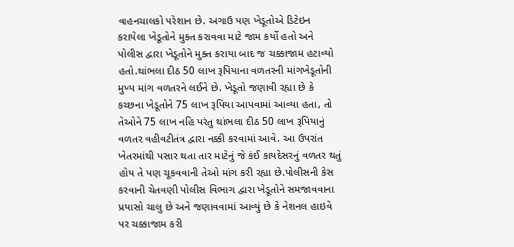વાહનચાલકો પરેશાન છે. અગાઉ પણ ખેડૂતોએ ડિટેઇન કરાયેલા ખેડૂતોને મુક્ત કરાવવા માટે જામ કર્યો હતો અને પોલીસ દ્વારા ખેડૂતોને મુક્ત કરાયા બાદ જ ચક્કાજામ હટાવ્યો હતો.થાંભલા દીઠ 50 લાખ રૂપિયાના વળતરની માંગખેડૂતોની મુખ્ય માંગ વળતરને લઈને છે. ખેડૂતો જણાવી રહ્યા છે કે કચ્છના ખેડૂતોને 75 લાખ રૂપિયા આપવામાં આવ્યા હતા, તો તેઓને 75 લાખ નહિ પરંતુ થાંભલા દીઠ 50 લાખ રૂપિયાનું વળતર વહીવટીતંત્ર દ્વારા નક્કી કરવામાં આવે. આ ઉપરાંત ખેતરમાંથી પસાર થતા તાર માટેનું જે કંઈ કાયદેસરનું વળતર થતું હોય તે પણ ચૂકવવાની તેઓ માંગ કરી રહ્યા છે.પોલીસની કેસ કરવાની ચેતવણી પોલીસ વિભાગ દ્વારા ખેડૂતોને સમજાવવાના પ્રયાસો ચાલુ છે અને જણાવવામાં આવ્યું છે કે નેશનલ હાઇવે પર ચક્કાજામ કરી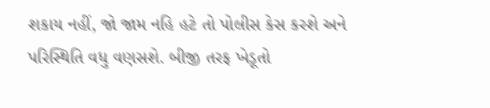શકાય નહીં, જો જામ નહિ હટે તો પોલીસ કેસ કરશે અને પરિસ્થિતિ વધુ વણસશે. બીજી તરફ ખેડૂતો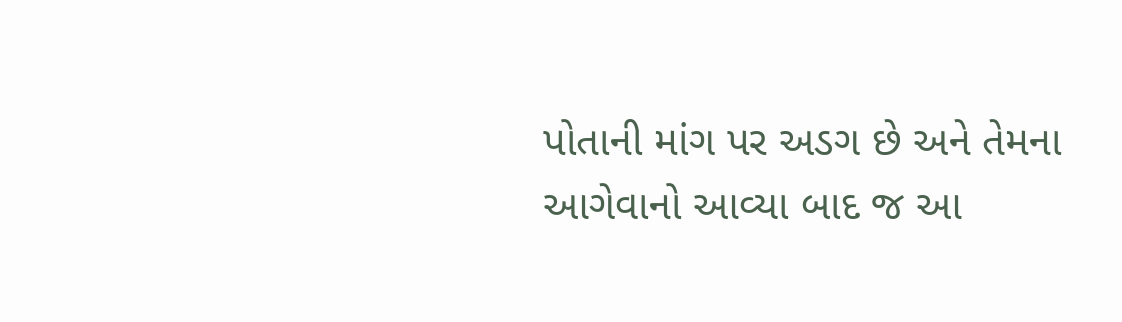પોતાની માંગ પર અડગ છે અને તેમના આગેવાનો આવ્યા બાદ જ આ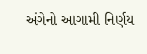અંગેનો આગામી નિર્ણય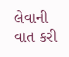લેવાની વાત કરી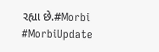રહ્યા છે.#Morbi #MorbiUpdate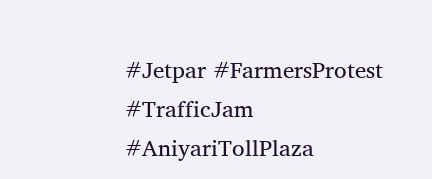#Jetpar #FarmersProtest #TrafficJam #AniyariTollPlaza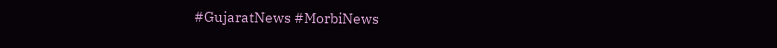#GujaratNews #MorbiNews